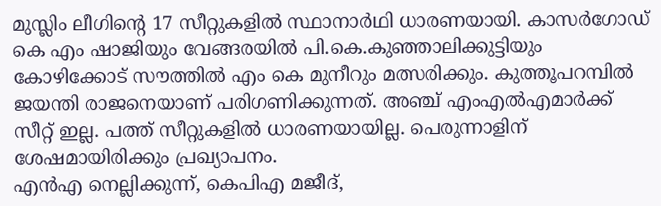മുസ്ലിം ലീഗിന്റെ 17 സീറ്റുകളിൽ സ്ഥാനാർഥി ധാരണയായി. കാസർഗോഡ് കെ എം ഷാജിയും വേങ്ങരയിൽ പി.കെ.കുഞ്ഞാലിക്കുട്ടിയും കോഴിക്കോട് സൗത്തിൽ എം കെ മുനീറും മത്സരിക്കും. കുത്തൂപറമ്പിൽ ജയന്തി രാജനെയാണ് പരിഗണിക്കുന്നത്. അഞ്ച് എംഎൽഎമാർക്ക് സീറ്റ് ഇല്ല. പത്ത് സീറ്റുകളിൽ ധാരണയായില്ല. പെരുന്നാളിന് ശേഷമായിരിക്കും പ്രഖ്യാപനം.
എൻഎ നെല്ലിക്കുന്ന്, കെപിഎ മജീദ്,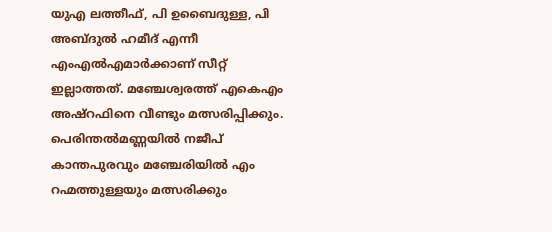യുഎ ലത്തീഫ്, പി ഉബൈദുള്ള, പി അബ്ദുൽ ഹമീദ് എന്നീ എംഎൽഎമാർക്കാണ് സീറ്റ് ഇല്ലാത്തത്. മഞ്ചേശ്വരത്ത് എകെഎം അഷ്റഫിനെ വീണ്ടും മത്സരിപ്പിക്കും. പെരിന്തൽമണ്ണയിൽ നജീപ് കാന്തപുരവും മഞ്ചേരിയിൽ എം റഹ്മത്തുള്ളയും മത്സരിക്കും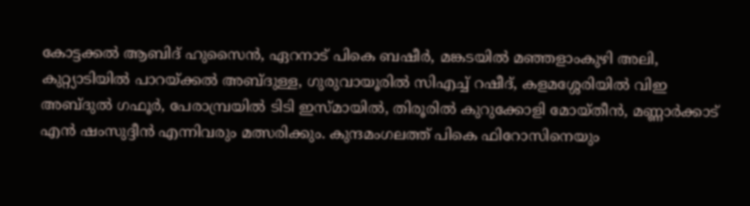കോട്ടക്കൽ ആബിദ് ഹുസൈൻ, ഏറനാട് പികെ ബഷീർ, മങ്കടയിൽ മഞ്ഞളാംകുഴി അലി, കുറ്റ്യാടിയിൽ പാറയ്ക്കൽ അബ്ദുള്ള, ഗുരുവായൂരിൽ സിഎച്ച് റഷീദ്, കളമശ്ശേരിയിൽ വിഇ അബ്ദുൽ ഗഫൂർ, പേരാമ്പ്രയിൽ ടിടി ഇസ്മായിൽ, തിരൂരിൽ കുറുക്കോളി മോയ്തീൻ, മണ്ണാർക്കാട് എൻ ഷംസുദ്ദീൻ എന്നിവരും മത്സരിക്കും. കുന്ദമംഗലത്ത് പികെ ഫിറോസിനെയും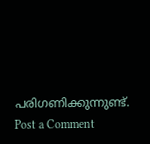പരിഗണിക്കുന്നുണ്ട്.
Post a Comment